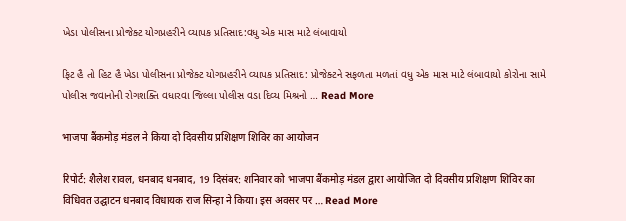ખેડા પોલીસના પ્રોજેક્ટ યોગપ્રહરીને વ્યાપક પ્રતિસાદ:વધુ એક માસ માટે લંબાવાયો

ફિટ હૈ તો હિટ હૈ ખેડા પોલીસના પ્રોજેક્ટ યોગપ્રહરીને વ્યાપક પ્રતિસાદ: પ્રોજેક્ટને સફળતા મળતાં વધુ એક માસ માટે લંબાવાયો કોરોના સામે પોલીસ જવાનોની રોગશક્તિ વધારવા જિલ્લા પોલીસ વડા દિવ્ય મિશ્રનો … Read More

भाजपा बैंकमोड़ मंडल ने किया दो दिवसीय प्रशिक्षण शिविर का आयोजन

रिपोर्ट: शैलेश रावल, धनबाद धनबाद, 19 दिसंबर: शनिवार को भाजपा बैंकमोड़ मंडल द्वारा आयोजित दो दिवसीय प्रशिक्षण शिविर का विधिवत उद्घाटन धनबाद विधायक राज सिन्हा ने किया। इस अवसर पर … Read More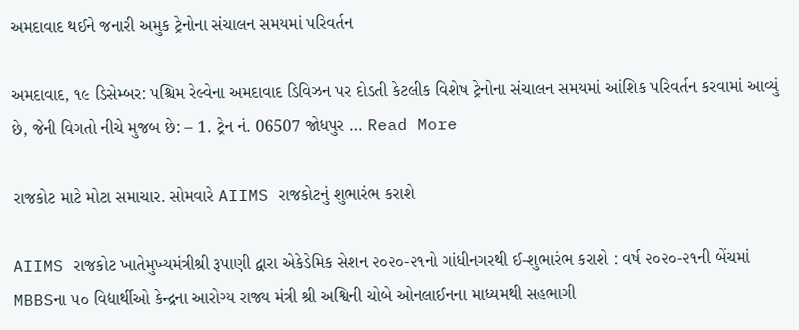અમદાવાદ થઈને જનારી અમુક ટ્રેનોના સંચાલન સમયમાં પરિવર્તન

અમદાવાદ, ૧૯ ડિસેમ્બર: પશ્ચિમ રેલ્વેના અમદાવાદ ડિવિઝન પર દોડતી કેટલીક વિશેષ ટ્રેનોના સંચાલન સમયમાં આંશિક પરિવર્તન કરવામાં આવ્યું છે, જેની વિગતો નીચે મુજબ છે: – 1. ટ્રેન નં. 06507 જોધપુર … Read More

રાજકોટ માટે મોટા સમાચાર. સોમવારે AIIMS રાજકોટનું શુભારંભ કરાશે

AIIMS રાજકોટ ખાતેમુખ્યમંત્રીશ્રી રૂપાણી દ્વારા એકેડેમિક સેશન ૨૦૨૦-૨૧નો ગાંધીનગરથી ઈ-શુભારંભ કરાશે : વર્ષ ૨૦૨૦-૨૧ની બેંચમાં MBBSના ૫૦ વિદ્યાર્થીઓ કેન્દ્રના આરોગ્ય રાજ્ય મંત્રી શ્રી અશ્વિની ચોબે ઓનલાઈનના માધ્યમથી સહભાગી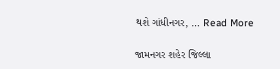થશે ગાંધીનગર, … Read More

જામનગર શહેર જિલ્લા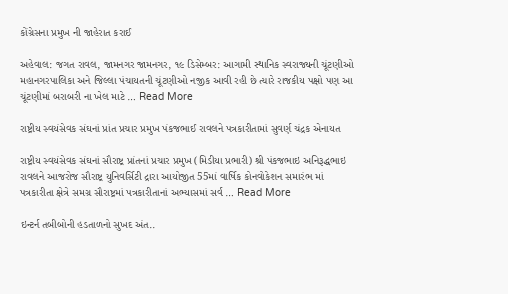કોંગ્રેસના પ્રમુખ ની જાહેરાત કરાઈ

અહેવાલ: જગત રાવલ, જામનગર જામનગર, ૧૯ ડિસેમ્બર: આગામી સ્થાનિક સ્વરાજ્યની ચૂંટણીઓ મહાનગરપાલિકા અને જિલ્લા પંચાયતની ચૂંટણીઓ નજીક આવી રહી છે ત્યારે રાજકીય પક્ષો પણ આ ચૂંટણીમાં બરાબરી ના ખેલ માટે … Read More

રાષ્ટ્રીય સ્વયંસેવક સંઘનાં પ્રાંત પ્રચાર પ્રમુખ પંકજભાઈ રાવલને પત્રકારીતામાં સુવર્ણ ચંદ્રક એનાયત

રાષ્ટ્રીય સ્વયંસેવક સંઘનાં સૌરાષ્ટ્ર પ્રાંતનાં પ્રચાર પ્રમુખ (મિડીયા પ્રભારી) શ્રી પંકજભાઇ અનિરૂદ્ધભાઇ રાવલને આજરોજ સૌરાષ્ટ્ર યુનિવર્સિટી દ્રારા આયોજીત 55માં વાર્ષિક કોનવોકેશન સમારંભ માં પત્રકારીતા ક્ષેત્રે સમગ્ર સૌરાષ્ટ્રમાં પત્રકારીતાનાં અભ્યાસમાં સર્વ … Read More

ઇન્ટર્ન તબીબોની હડતાળનો સુખદ અંત..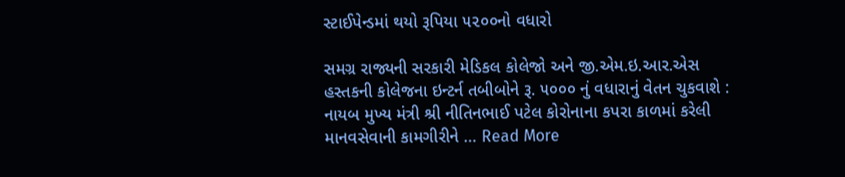સ્ટાઈપેન્ડમાં થયો રૂપિયા ૫૨૦૦નો વધારો

સમગ્ર રાજ્યની સરકારી મેડિકલ કોલેજો અને જી.એમ.ઇ.આર.એસ હસ્તકની કોલેજના ઇન્ટર્ન તબીબોને રૂ. ૫૦૦૦ નું વધારાનું વેતન ચુકવાશે : નાયબ મુખ્ય મંત્રી શ્રી નીતિનભાઈ પટેલ કોરોનાના કપરા કાળમાં કરેલી માનવસેવાની કામગીરીને … Read More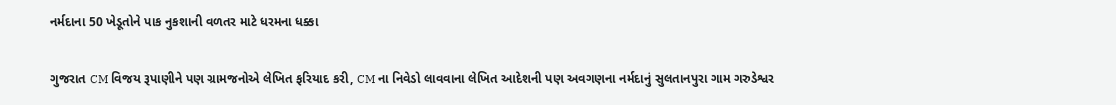નર્મદાના 50 ખેડૂતોને પાક નુકશાની વળતર માટે ધરમના ધક્કા

ગુજરાત CM વિજય રૂપાણીને પણ ગ્રામજનોએ લેખિત ફરિયાદ કરી, CM ના નિવેડો લાવવાના લેખિત આદેશની પણ અવગણના નર્મદાનું સુલતાનપુરા ગામ ગરુડેશ્વર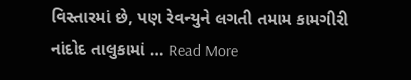વિસ્તારમાં છે, પણ રેવન્યુને લગતી તમામ કામગીરી નાંદોદ તાલુકામાં … Read More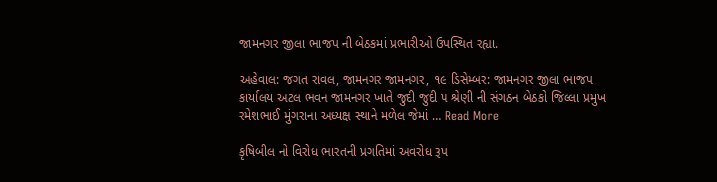જામનગર જીલા ભાજપ ની બેઠકમાં પ્રભારીઓ ઉપસ્થિત રહ્યા.

અહેવાલ: જગત રાવલ, જામનગર જામનગર, ૧૯ ડિસેમ્બર: જામનગર જીલા ભાજપ કાર્યાલય અટલ ભવન જામનગર ખાતે જુદી જુદી ૫ શ્રેણી ની સંગઠન બેઠકો જિલ્લા પ્રમુખ રમેશભાઈ મુંગરાના અધ્યક્ષ સ્થાને મળેલ જેમાં … Read More

કૃષિબીલ નો વિરોધ ભારતની પ્રગતિમાં અવરોધ રૂપ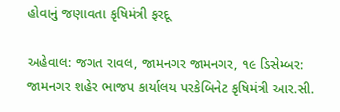હોવાનું જણાવતા કૃષિમંત્રી ફરદૂ

અહેવાલ: જગત રાવલ, જામનગર જામનગર, ૧૯ ડિસેમ્બર: જામનગર શહેર ભાજપ કાર્યાલય પરકેબિનેટ કૃષિમંત્રી આર.સી.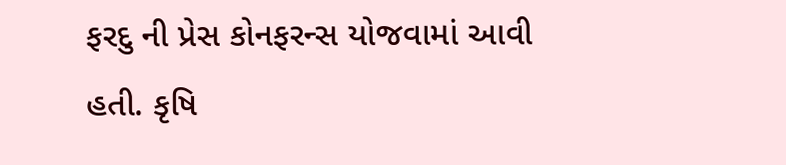ફરદુ ની પ્રેસ કોનફરન્સ યોજવામાં આવી હતી. કૃષિ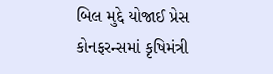બિલ મુદ્દે યોજાઈ પ્રેસ કોનફરન્સમાં કૃષિમંત્રી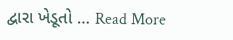દ્વારા ખેડૂતો … Read More